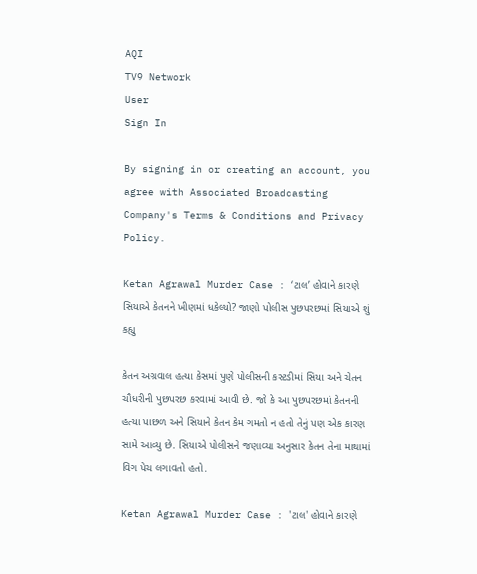AQI
TV9 Network
User
Sign In

By signing in or creating an account, you agree with Associated Broadcasting Company's Terms & Conditions and Privacy Policy.

Ketan Agrawal Murder Case : ‘ટાલ’ હોવાને કારણે સિયાએ કેતનને ખીણમાં ધકેલ્યો? જાણો પોલીસ પુછપરછમાં સિયાએ શું કહ્યુ

કેતન અગ્રવાલ હત્યા કેસમાં પુણે પોલીસની કસ્ટડીમાં સિયા અને ચેતન ચૌધરીની પુછપરછ કરવામાં આવી છે. જો કે આ પુછપરછમાં કેતનની હત્યા પાછળ અને સિયાને કેતન કેમ ગમતો ન હતો તેનું પણ એક કારણ સામે આવ્યુ છે. સિયાએ પોલીસને જણાવ્યા અનુસાર કેતન તેના માથામાં વિગ પેચ લગાવતો હતો.

Ketan Agrawal Murder Case : 'ટાલ' હોવાને કારણે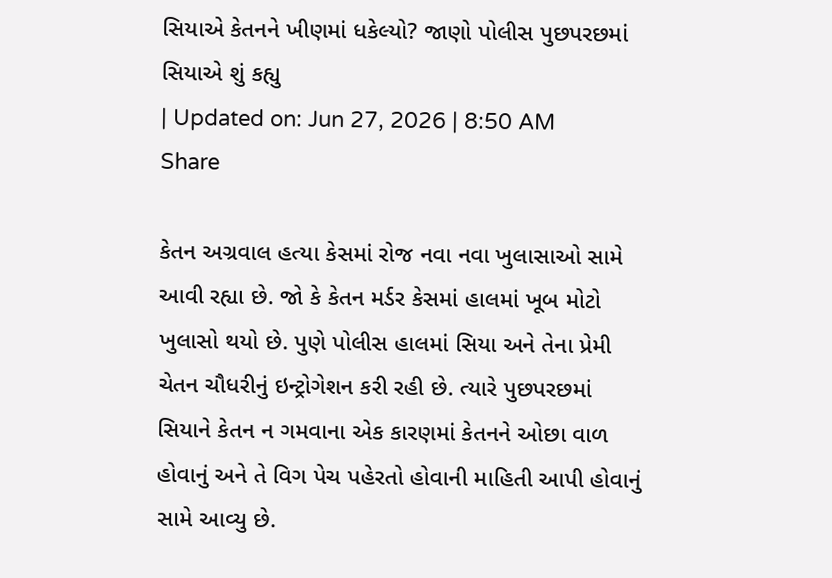સિયાએ કેતનને ખીણમાં ધકેલ્યો? જાણો પોલીસ પુછપરછમાં સિયાએ શું કહ્યુ
| Updated on: Jun 27, 2026 | 8:50 AM
Share

કેતન અગ્રવાલ હત્યા કેસમાં રોજ નવા નવા ખુલાસાઓ સામે આવી રહ્યા છે. જો કે કેતન મર્ડર કેસમાં હાલમાં ખૂબ મોટો ખુલાસો થયો છે. પુણે પોલીસ હાલમાં સિયા અને તેના પ્રેમી ચેતન ચૌધરીનું ઇન્ટ્રોગેશન કરી રહી છે. ત્યારે પુછપરછમાં સિયાને કેતન ન ગમવાના એક કારણમાં કેતનને ઓછા વાળ હોવાનું અને તે વિગ પેચ પહેરતો હોવાની માહિતી આપી હોવાનું સામે આવ્યુ છે.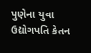પુણેના યુવા ઉદ્યોગપતિ કેતન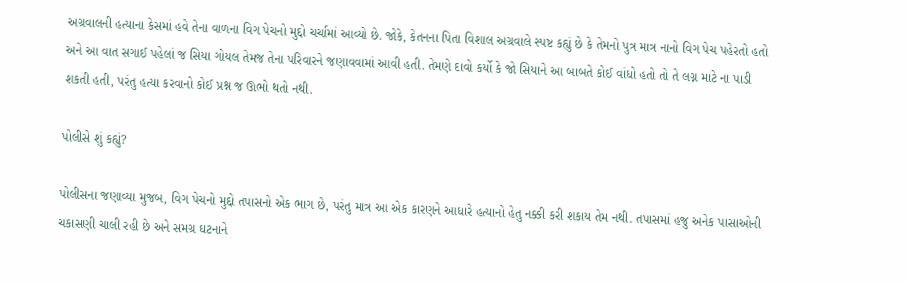અગ્રવાલની હત્યાના કેસમાં હવે તેના વાળના વિગ પેચનો મુદ્દો ચર્ચામાં આવ્યો છે. જોકે, કેતનના પિતા વિશાલ અગ્રવાલે સ્પષ્ટ કહ્યું છે કે તેમનો પુત્ર માત્ર નાનો વિગ પેચ પહેરતો હતો અને આ વાત સગાઈ પહેલાં જ સિયા ગોયલ તેમજ તેના પરિવારને જણાવવામાં આવી હતી. તેમણે દાવો કર્યો કે જો સિયાને આ બાબતે કોઈ વાંધો હતો તો તે લગ્ન માટે ના પાડી શકતી હતી, પરંતુ હત્યા કરવાનો કોઈ પ્રશ્ન જ ઊભો થતો નથી.

પોલીસે શું કહ્યું?

પોલીસના જણાવ્યા મુજબ, વિગ પેચનો મુદ્દો તપાસનો એક ભાગ છે, પરંતુ માત્ર આ એક કારણને આધારે હત્યાનો હેતુ નક્કી કરી શકાય તેમ નથી. તપાસમાં હજુ અનેક પાસાઓની ચકાસણી ચાલી રહી છે અને સમગ્ર ઘટનાને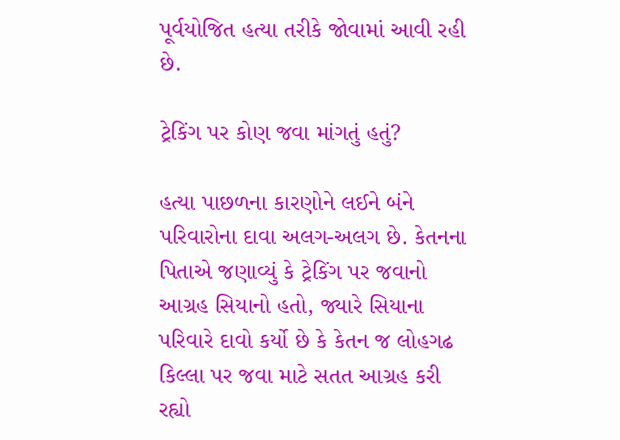પૂર્વયોજિત હત્યા તરીકે જોવામાં આવી રહી છે.

ટ્રેકિંગ પર કોણ જવા માંગતું હતું?

હત્યા પાછળના કારણોને લઈને બંને પરિવારોના દાવા અલગ-અલગ છે. કેતનના પિતાએ જણાવ્યું કે ટ્રેકિંગ પર જવાનો આગ્રહ સિયાનો હતો, જ્યારે સિયાના પરિવારે દાવો કર્યો છે કે કેતન જ લોહગઢ કિલ્લા પર જવા માટે સતત આગ્રહ કરી રહ્યો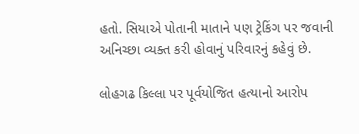હતો. સિયાએ પોતાની માતાને પણ ટ્રેકિંગ પર જવાની અનિચ્છા વ્યક્ત કરી હોવાનું પરિવારનું કહેવું છે.

લોહગઢ કિલ્લા પર પૂર્વયોજિત હત્યાનો આરોપ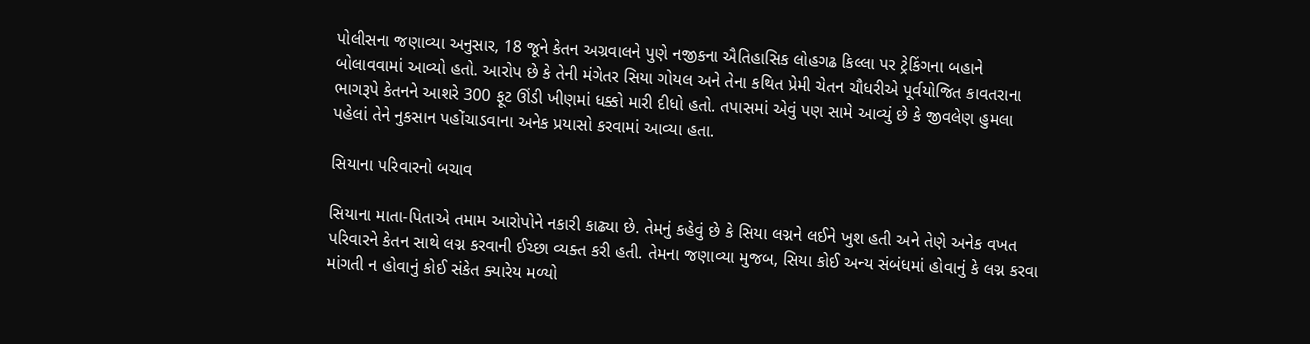પોલીસના જણાવ્યા અનુસાર, 18 જૂને કેતન અગ્રવાલને પુણે નજીકના ઐતિહાસિક લોહગઢ કિલ્લા પર ટ્રેકિંગના બહાને બોલાવવામાં આવ્યો હતો. આરોપ છે કે તેની મંગેતર સિયા ગોયલ અને તેના કથિત પ્રેમી ચેતન ચૌધરીએ પૂર્વયોજિત કાવતરાના ભાગરૂપે કેતનને આશરે 300 ફૂટ ઊંડી ખીણમાં ધક્કો મારી દીધો હતો. તપાસમાં એવું પણ સામે આવ્યું છે કે જીવલેણ હુમલા પહેલાં તેને નુકસાન પહોંચાડવાના અનેક પ્રયાસો કરવામાં આવ્યા હતા.

સિયાના પરિવારનો બચાવ

સિયાના માતા-પિતાએ તમામ આરોપોને નકારી કાઢ્યા છે. તેમનું કહેવું છે કે સિયા લગ્નને લઈને ખુશ હતી અને તેણે અનેક વખત પરિવારને કેતન સાથે લગ્ન કરવાની ઈચ્છા વ્યક્ત કરી હતી. તેમના જણાવ્યા મુજબ, સિયા કોઈ અન્ય સંબંધમાં હોવાનું કે લગ્ન કરવા માંગતી ન હોવાનું કોઈ સંકેત ક્યારેય મળ્યો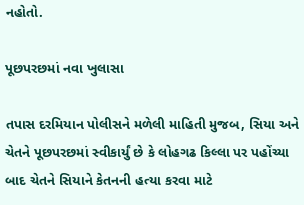નહોતો.

પૂછપરછમાં નવા ખુલાસા

તપાસ દરમિયાન પોલીસને મળેલી માહિતી મુજબ, સિયા અને ચેતને પૂછપરછમાં સ્વીકાર્યું છે કે લોહગઢ કિલ્લા પર પહોંચ્યા બાદ ચેતને સિયાને કેતનની હત્યા કરવા માટે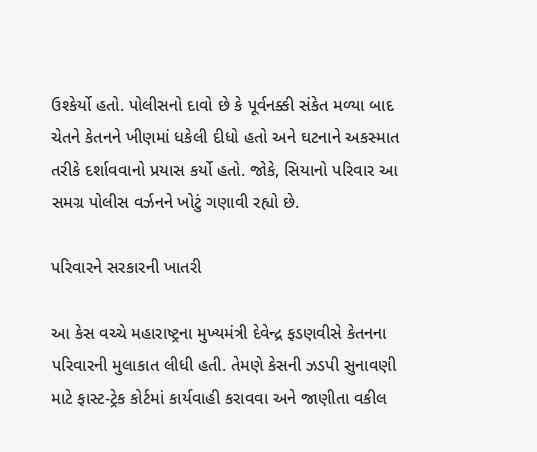ઉશ્કેર્યો હતો. પોલીસનો દાવો છે કે પૂર્વનક્કી સંકેત મળ્યા બાદ ચેતને કેતનને ખીણમાં ધકેલી દીધો હતો અને ઘટનાને અકસ્માત તરીકે દર્શાવવાનો પ્રયાસ કર્યો હતો. જોકે, સિયાનો પરિવાર આ સમગ્ર પોલીસ વર્ઝનને ખોટું ગણાવી રહ્યો છે.

પરિવારને સરકારની ખાતરી

આ કેસ વચ્ચે મહારાષ્ટ્રના મુખ્યમંત્રી દેવેન્દ્ર ફડણવીસે કેતનના પરિવારની મુલાકાત લીધી હતી. તેમણે કેસની ઝડપી સુનાવણી માટે ફાસ્ટ-ટ્રેક કોર્ટમાં કાર્યવાહી કરાવવા અને જાણીતા વકીલ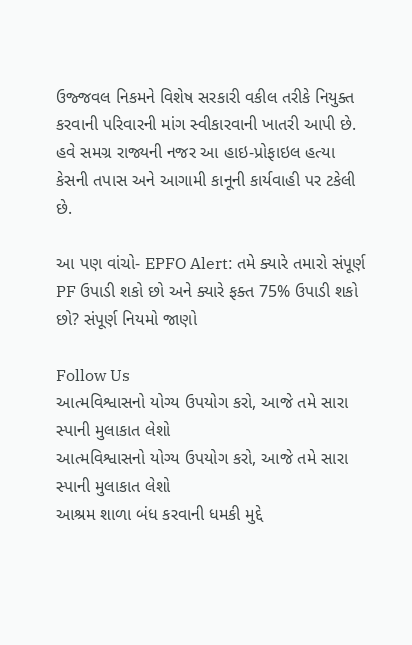ઉજ્જવલ નિકમને વિશેષ સરકારી વકીલ તરીકે નિયુક્ત કરવાની પરિવારની માંગ સ્વીકારવાની ખાતરી આપી છે. હવે સમગ્ર રાજ્યની નજર આ હાઇ-પ્રોફાઇલ હત્યા કેસની તપાસ અને આગામી કાનૂની કાર્યવાહી પર ટકેલી છે.

આ પણ વાંચો- EPFO Alert: તમે ક્યારે તમારો સંપૂર્ણ PF ઉપાડી શકો છો અને ક્યારે ફક્ત 75% ઉપાડી શકો છો? સંપૂર્ણ નિયમો જાણો

Follow Us
આત્મવિશ્વાસનો યોગ્ય ઉપયોગ કરો, આજે તમે સારા સ્પાની મુલાકાત લેશો
આત્મવિશ્વાસનો યોગ્ય ઉપયોગ કરો, આજે તમે સારા સ્પાની મુલાકાત લેશો
આશ્રમ શાળા બંધ કરવાની ધમકી મુદ્દે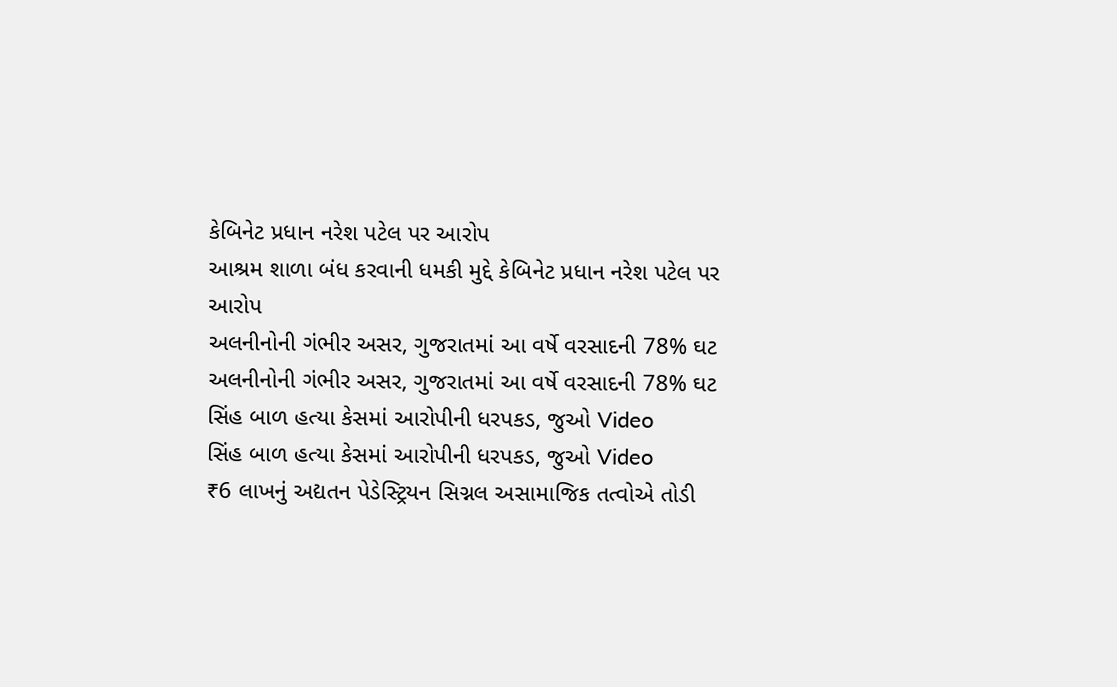કેબિનેટ પ્રધાન નરેશ પટેલ પર આરોપ
આશ્રમ શાળા બંધ કરવાની ધમકી મુદ્દે કેબિનેટ પ્રધાન નરેશ પટેલ પર આરોપ
અલનીનોની ગંભીર અસર, ગુજરાતમાં આ વર્ષે વરસાદની 78% ઘટ
અલનીનોની ગંભીર અસર, ગુજરાતમાં આ વર્ષે વરસાદની 78% ઘટ
સિંહ બાળ હત્યા કેસમાં આરોપીની ધરપકડ, જુઓ Video
સિંહ બાળ હત્યા કેસમાં આરોપીની ધરપકડ, જુઓ Video
₹6 લાખનું અદ્યતન પેડેસ્ટ્રિયન સિગ્નલ અસામાજિક તત્વોએ તોડી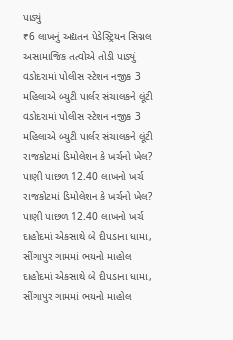પાડ્યું
₹6 લાખનું અદ્યતન પેડેસ્ટ્રિયન સિગ્નલ અસામાજિક તત્વોએ તોડી પાડ્યું
વડોદરામાં પોલીસ સ્ટેશન નજીક 3 મહિલાએ બ્યુટી પાર્લર સંચાલકને લૂંટી
વડોદરામાં પોલીસ સ્ટેશન નજીક 3 મહિલાએ બ્યુટી પાર્લર સંચાલકને લૂંટી
રાજકોટમાં ડિમોલેશન કે ખર્ચનો ખેલ? પાણી પાછળ 12.40 લાખનો ખર્ચ
રાજકોટમાં ડિમોલેશન કે ખર્ચનો ખેલ? પાણી પાછળ 12.40 લાખનો ખર્ચ
દાહોદમાં એકસાથે બે દીપડાના ધામા, સીંગાપુર ગામમાં ભયનો માહોલ
દાહોદમાં એકસાથે બે દીપડાના ધામા, સીંગાપુર ગામમાં ભયનો માહોલ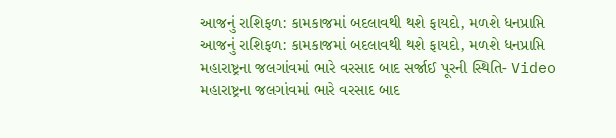આજનું રાશિફળ: કામકાજમાં બદલાવથી થશે ફાયદો, મળશે ધનપ્રાપ્તિ
આજનું રાશિફળ: કામકાજમાં બદલાવથી થશે ફાયદો, મળશે ધનપ્રાપ્તિ
મહારાષ્ટ્રના જલગાંવમાં ભારે વરસાદ બાદ સર્જાઈ પૂરની સ્થિતિ- Video
મહારાષ્ટ્રના જલગાંવમાં ભારે વરસાદ બાદ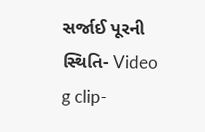સર્જાઈ પૂરની સ્થિતિ- Video
g clip-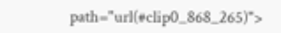path="url(#clip0_868_265)">